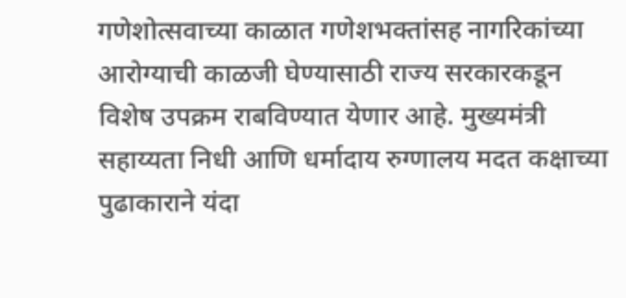गणेशोत्सवाच्या काळात गणेशभक्तांसह नागरिकांच्या आरोग्याची काळजी घेण्यासाठी राज्य सरकारकडून विशेष उपक्रम राबविण्यात येणार आहे. मुख्यमंत्री सहाय्यता निधी आणि धर्मादाय रुग्णालय मदत कक्षाच्या पुढाकाराने यंदा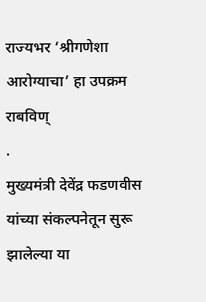राज्यभर ‘श्रीगणेशा आरोग्याचा’ हा उपक्रम राबविण्
.
मुख्यमंत्री देवेंद्र फडणवीस यांच्या संकल्पनेतून सुरू झालेल्या या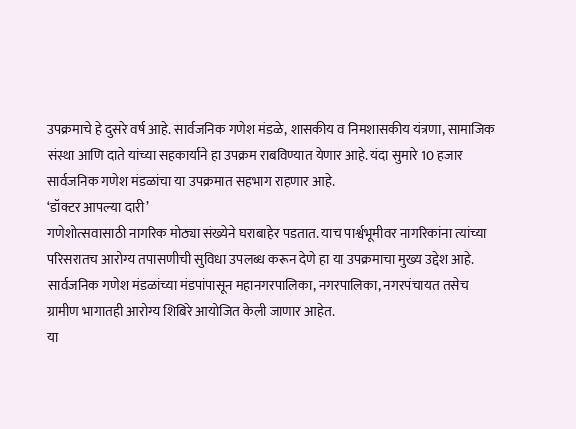उपक्रमाचे हे दुसरे वर्ष आहे. सार्वजनिक गणेश मंडळे, शासकीय व निमशासकीय यंत्रणा, सामाजिक संस्था आणि दाते यांच्या सहकार्याने हा उपक्रम राबविण्यात येणार आहे. यंदा सुमारे 10 हजार सार्वजनिक गणेश मंडळांचा या उपक्रमात सहभाग राहणार आहे.
‘डॉक्टर आपल्या दारी’
गणेशोत्सवासाठी नागरिक मोठ्या संख्येने घराबाहेर पडतात. याच पार्श्वभूमीवर नागरिकांना त्यांच्या परिसरातच आरोग्य तपासणीची सुविधा उपलब्ध करून देणे हा या उपक्रमाचा मुख्य उद्देश आहे. सार्वजनिक गणेश मंडळांच्या मंडपांपासून महानगरपालिका, नगरपालिका, नगरपंचायत तसेच ग्रामीण भागातही आरोग्य शिबिरे आयोजित केली जाणार आहेत.
या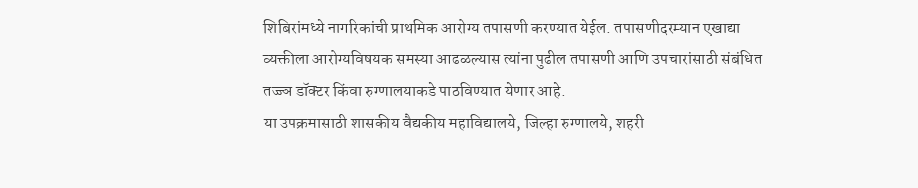शिबिरांमध्ये नागरिकांची प्राथमिक आरोग्य तपासणी करण्यात येईल. तपासणीदरम्यान एखाद्या व्यक्तीला आरोग्यविषयक समस्या आढळल्यास त्यांना पुढील तपासणी आणि उपचारांसाठी संबंधित तज्ज्ञ डॉक्टर किंवा रुग्णालयाकडे पाठविण्यात येणार आहे.
या उपक्रमासाठी शासकीय वैद्यकीय महाविद्यालये, जिल्हा रुग्णालये, शहरी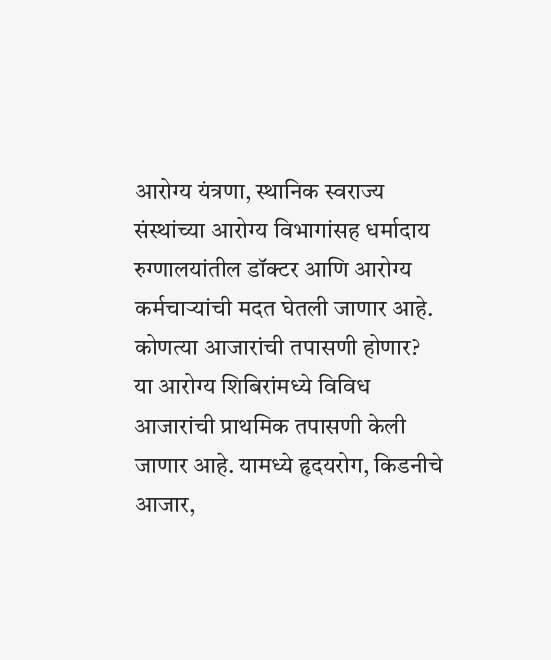आरोग्य यंत्रणा, स्थानिक स्वराज्य संस्थांच्या आरोग्य विभागांसह धर्मादाय रुग्णालयांतील डॉक्टर आणि आरोग्य कर्मचाऱ्यांची मदत घेतली जाणार आहे.
कोणत्या आजारांची तपासणी होणार?
या आरोग्य शिबिरांमध्ये विविध आजारांची प्राथमिक तपासणी केली जाणार आहे. यामध्ये हृदयरोग, किडनीचे आजार,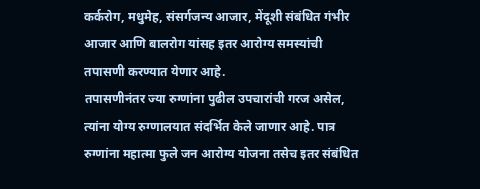कर्करोग, मधुमेह, संसर्गजन्य आजार, मेंदूशी संबंधित गंभीर आजार आणि बालरोग यांसह इतर आरोग्य समस्यांची तपासणी करण्यात येणार आहे.
तपासणीनंतर ज्या रुग्णांना पुढील उपचारांची गरज असेल, त्यांना योग्य रुग्णालयात संदर्भित केले जाणार आहे. पात्र रुग्णांना महात्मा फुले जन आरोग्य योजना तसेच इतर संबंधित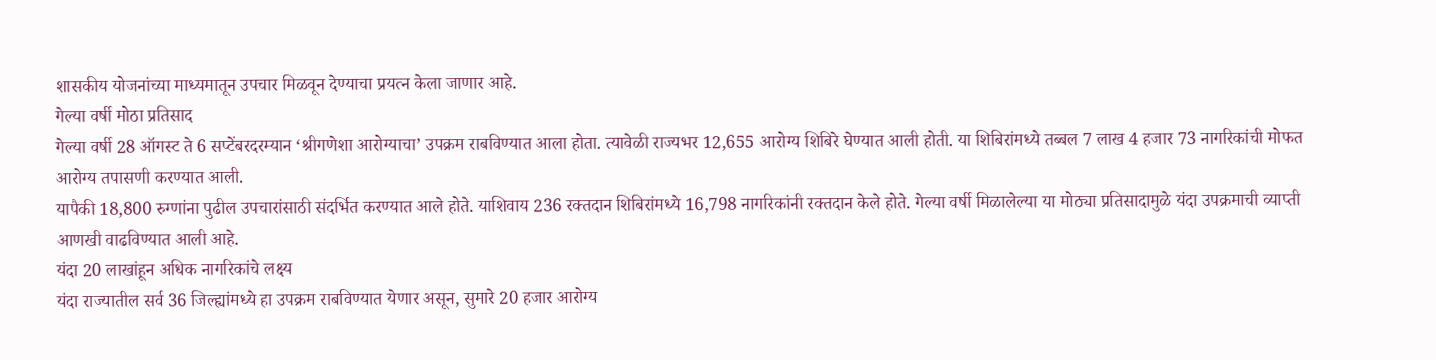शासकीय योजनांच्या माध्यमातून उपचार मिळवून देण्याचा प्रयत्न केला जाणार आहे.
गेल्या वर्षी मोठा प्रतिसाद
गेल्या वर्षी 28 ऑगस्ट ते 6 सप्टेंबरदरम्यान ‘श्रीगणेशा आरोग्याचा’ उपक्रम राबविण्यात आला होता. त्यावेळी राज्यभर 12,655 आरोग्य शिबिरे घेण्यात आली होती. या शिबिरांमध्ये तब्बल 7 लाख 4 हजार 73 नागरिकांची मोफत आरोग्य तपासणी करण्यात आली.
यापैकी 18,800 रुग्णांना पुढील उपचारांसाठी संदर्भित करण्यात आले होते. याशिवाय 236 रक्तदान शिबिरांमध्ये 16,798 नागरिकांनी रक्तदान केले होते. गेल्या वर्षी मिळालेल्या या मोठ्या प्रतिसादामुळे यंदा उपक्रमाची व्याप्ती आणखी वाढविण्यात आली आहे.
यंदा 20 लाखांहून अधिक नागरिकांचे लक्ष्य
यंदा राज्यातील सर्व 36 जिल्ह्यांमध्ये हा उपक्रम राबविण्यात येणार असून, सुमारे 20 हजार आरोग्य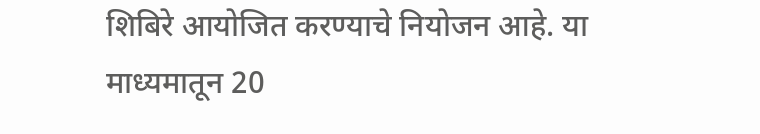शिबिरे आयोजित करण्याचे नियोजन आहे. या माध्यमातून 20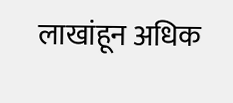लाखांहून अधिक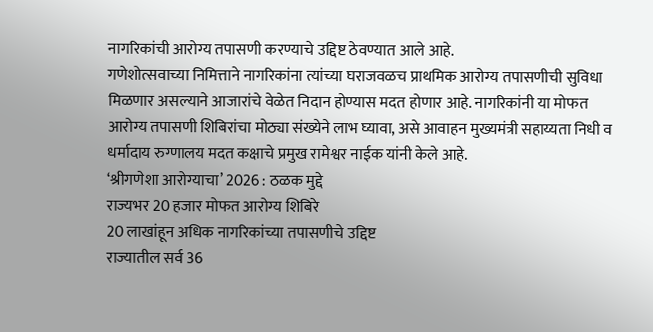नागरिकांची आरोग्य तपासणी करण्याचे उद्दिष्ट ठेवण्यात आले आहे.
गणेशोत्सवाच्या निमित्ताने नागरिकांना त्यांच्या घराजवळच प्राथमिक आरोग्य तपासणीची सुविधा मिळणार असल्याने आजारांचे वेळेत निदान होण्यास मदत होणार आहे. नागरिकांनी या मोफत आरोग्य तपासणी शिबिरांचा मोठ्या संख्येने लाभ घ्यावा, असे आवाहन मुख्यमंत्री सहाय्यता निधी व धर्मादाय रुग्णालय मदत कक्षाचे प्रमुख रामेश्वर नाईक यांनी केले आहे.
‘श्रीगणेशा आरोग्याचा’ 2026 : ठळक मुद्दे
राज्यभर 20 हजार मोफत आरोग्य शिबिरे
20 लाखांहून अधिक नागरिकांच्या तपासणीचे उद्दिष्ट
राज्यातील सर्व 36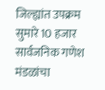जिल्ह्यांत उपक्रम
सुमारे 10 हजार सार्वजनिक गणेश मंडळांचा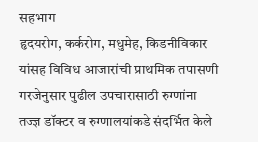सहभाग
हृदयरोग, कर्करोग, मधुमेह, किडनीविकार यांसह विविध आजारांची प्राथमिक तपासणी
गरजेनुसार पुढील उपचारासाठी रुग्णांना तज्ज्ञ डॉक्टर व रुग्णालयांकडे संदर्भित केले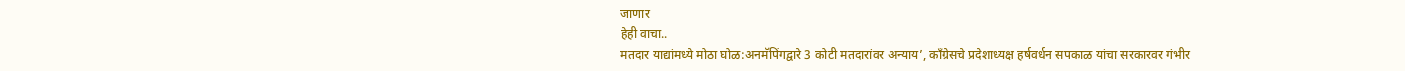जाणार
हेही वाचा..
मतदार याद्यांमध्ये मोठा घोळ:अनमॅपिंगद्वारे 3 कोटी मतदारांवर अन्याय’, काँग्रेसचे प्रदेशाध्यक्ष हर्षवर्धन सपकाळ यांचा सरकारवर गंभीर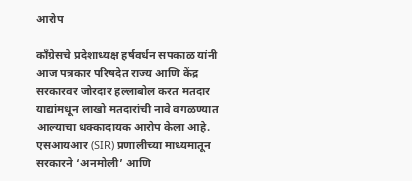आरोप

काँग्रेसचे प्रदेशाध्यक्ष हर्षवर्धन सपकाळ यांनी आज पत्रकार परिषदेत राज्य आणि केंद्र सरकारवर जोरदार हल्लाबोल करत मतदार याद्यांमधून लाखो मतदारांची नावे वगळण्यात आल्याचा धक्कादायक आरोप केला आहे. एसआयआर (SIR) प्रणालीच्या माध्यमातून सरकारने ‘अनमोली’ आणि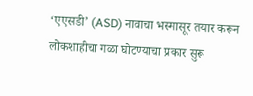‘एएसडी’ (ASD) नावाचा भस्मासूर तयार करून लोकशाहीचा गळा घोटण्याचा प्रकार सुरू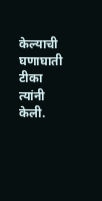केल्याची घणाघाती टीका त्यांनी केली.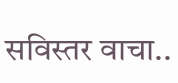सविस्तर वाचा..